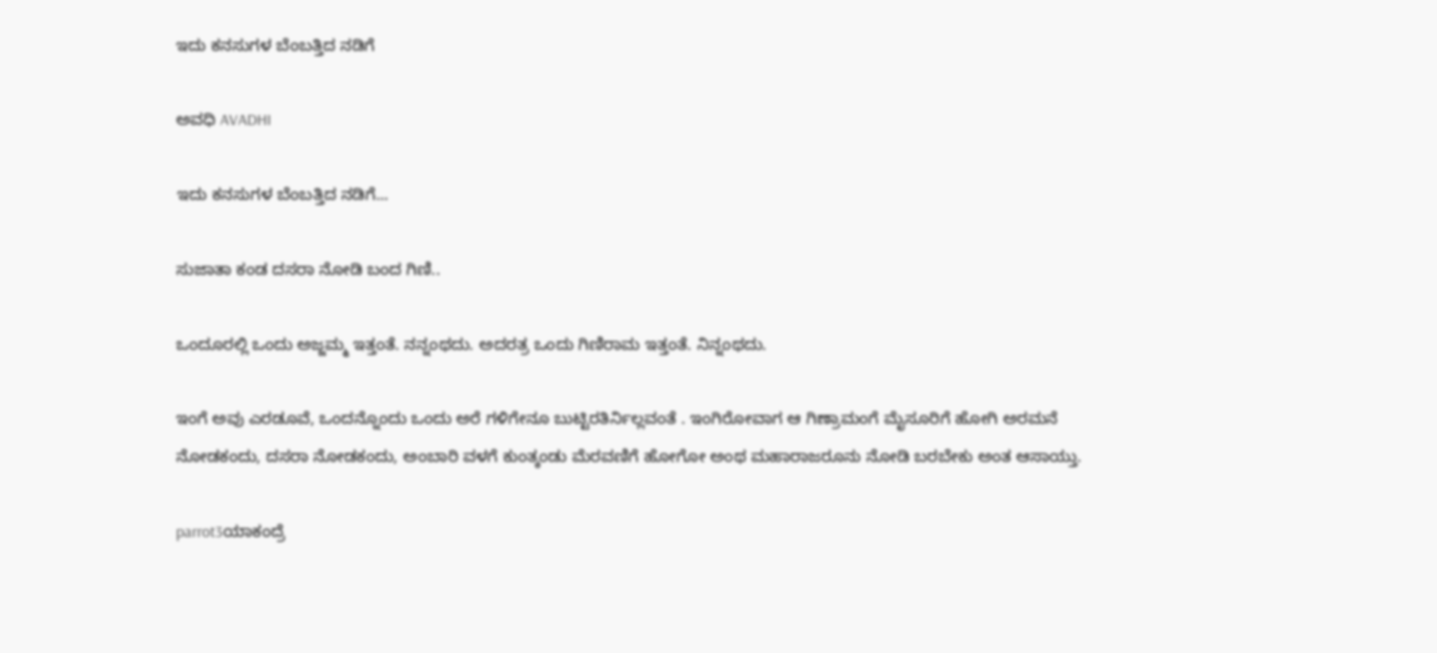ಇದು ಕನಸುಗಳ ಬೆಂಬತ್ತಿದ ನಡಿಗೆ‍

ಅವಧಿ AVADHI

ಇದು ಕನಸುಗಳ ಬೆಂಬತ್ತಿದ ನಡಿಗೆ...

ಸುಜಾತಾ ಕಂಡ ದಸರಾ ನೋಡಿ ಬಂದ ಗಿಣಿ..

ಒಂದೂರಲ್ಲಿ ಒಂದು ಅಜ್ಜಮ್ಮ ಇತ್ತಂತೆ. ನನ್ನಂಥದು. ಅದರತ್ರ ಒಂದು ಗಿಣಿರಾಮ ಇತ್ತಂತೆ. ನಿನ್ನಂಥದು.

ಇಂಗೆ ಅವು ಎರಡೂವೆ, ಒಂದನ್ನೊಂದು ಒಂದು ಅರೆ ಗಳಿಗೇನೂ ಬುಟ್ಟಿರತಿರ್ನಿಲ್ಲವಂತೆ . ಇಂಗಿರೋವಾಗ ಆ ಗಿಣ್ರಾಮಂಗೆ ಮೈಸೂರಿಗೆ ಹೋಗಿ ಅರಮನೆ ನೋಡಕಂದು, ದಸರಾ ನೋಡಕಂದು, ಅಂಬಾರಿ ವಳಗೆ ಕುಂತ್ಕಂಡು ಮೆರವಣಿಗೆ ಹೋಗೋ ಅಂಥ ಮಹಾರಾಜರೂನು ನೋಡಿ ಬರಬೇಕು ಅಂತ ಆಸಾಯ್ತು.

parrot3ಯಾಕಂದ್ರೆ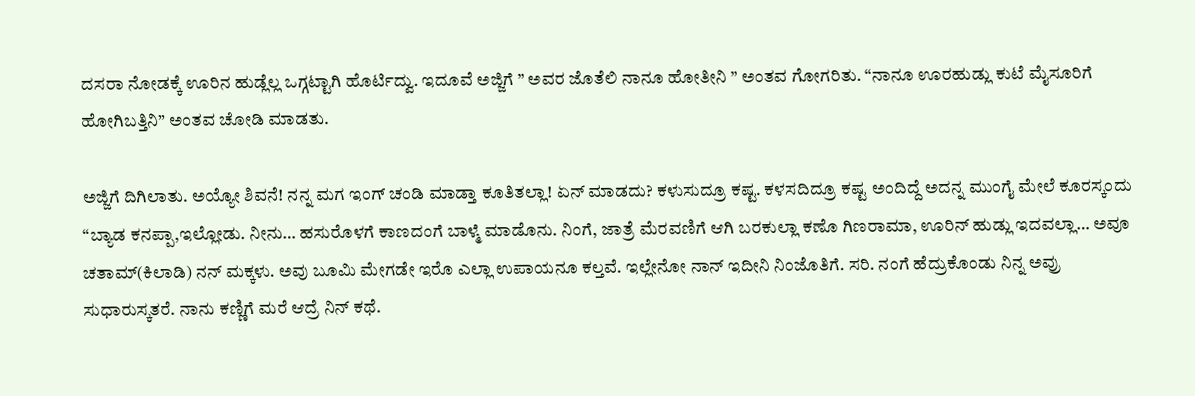ದಸರಾ ನೋಡಕ್ಕೆ ಊರಿನ ಹುಡ್ಲೆಲ್ಲ ಒಗ್ಗಟ್ಟಾಗಿ ಹೊರ್ಟಿದ್ವು. ಇದೂವೆ ಅಜ್ಜಿಗೆ ” ಅವರ ಜೊತೆಲಿ ನಾನೂ ಹೋತೀನಿ ” ಅಂತವ ಗೋಗರಿತು. “ನಾನೂ ಊರಹುಡ್ಲು ಕುಟೆ ಮೈಸೂರಿಗೆ ಹೋಗಿಬತ್ತಿನಿ” ಅಂತವ ಚೋಡಿ ಮಾಡತು.

ಅಜ್ಜಿಗೆ ದಿಗಿಲಾತು. ಅಯ್ಯೋ ಶಿವನೆ! ನನ್ನ ಮಗ ಇಂಗ್ ಚಂಡಿ ಮಾಡ್ತಾ ಕೂತಿತಲ್ಲಾ! ಏನ್ ಮಾಡದು? ಕಳುಸುದ್ರೂ ಕಷ್ಟ. ಕಳಸದಿದ್ರೂ ಕಷ್ಟ ಅಂದಿದ್ದೆ ಅದನ್ನ ಮುಂಗೈ ಮೇಲೆ ಕೂರಸ್ಕಂದು “ಬ್ಯಾಡ ಕನಪ್ಪಾ,ಇಲ್ಲೋಡು. ನೀನು… ಹಸುರೊಳಗೆ ಕಾಣದಂಗೆ ಬಾಳ್ಮೆ ಮಾಡೊನು. ನಿಂಗೆ, ಜಾತ್ರೆ ಮೆರವಣಿಗೆ ಆಗಿ ಬರಕುಲ್ಲಾ ಕಣೊ ಗಿಣರಾಮಾ, ಊರಿನ್ ಹುಡ್ಲು ಇದವಲ್ಲಾ… ಅವೂ ಚತಾಮ್(ಕಿಲಾಡಿ) ನನ್ ಮಕ್ಕಳು. ಅವು ಬೂಮಿ ಮೇಗಡೇ ಇರೊ ಎಲ್ಲಾ ಉಪಾಯನೂ ಕಲ್ತವೆ. ಇಲ್ಲೇನೋ ನಾನ್ ಇದೀನಿ ನಿಂಜೊತಿಗೆ. ಸರಿ. ನಂಗೆ ಹೆದ್ರುಕೊಂಡು ನಿನ್ನ ಅವ್ರು ಸುಧಾರುಸ್ಕತರೆ. ನಾನು ಕಣ್ಣಿಗೆ ಮರೆ ಆದ್ರೆ ನಿನ್ ಕಥೆ.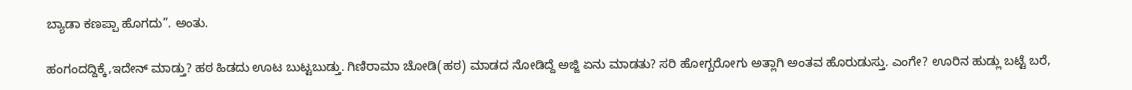ಬ್ಯಾಡಾ ಕಣಪ್ಪಾ ಹೊಗದು”. ಅಂತು.

ಹಂಗಂದದ್ದಿಕ್ಕೆ,ಇದೇನ್ ಮಾಡ್ತು? ಹಠ ಹಿಡದು ಊಟ ಬುಟ್ಟಬುಡ್ತು. ಗಿಣಿರಾಮಾ ಚೋಡಿ(ಹಠ) ಮಾಡದ ನೋಡಿದ್ದೆ ಅಜ್ಜಿ ಏನು ಮಾಡತು? ಸರಿ ಹೋಗ್ಬರೋಗು ಅತ್ಲಾಗಿ ಅಂತವ ಹೊರುಡುಸ್ತು. ಎಂಗೇ? ಊರಿನ ಹುಡ್ಲು ಬಟ್ಟೆ ಬರೆ,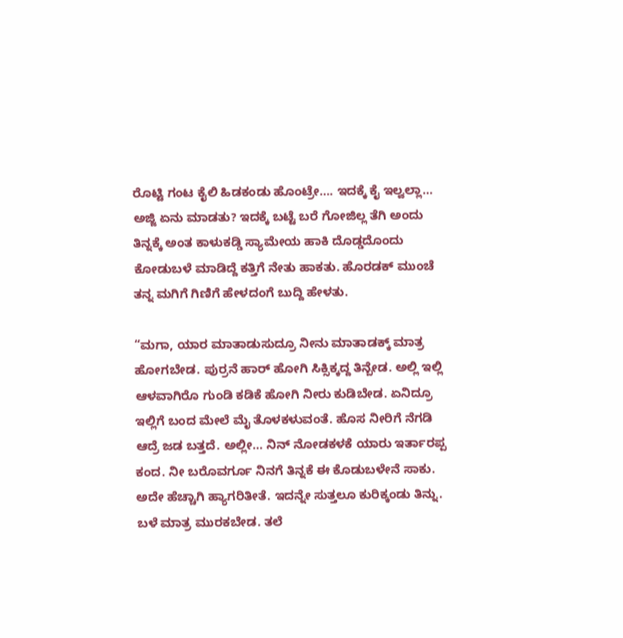ರೊಟ್ಟಿ ಗಂಟ ಕೈಲಿ ಹಿಡಕಂಡು ಹೊಂಟ್ರೇ…. ಇದಕ್ಕೆ ಕೈ ಇಲ್ವಲ್ಲಾ… ಅಜ್ಜಿ ಏನು ಮಾಡತು? ಇದಕ್ಕೆ ಬಟ್ಟೆ ಬರೆ ಗೋಜಿಲ್ಲ ತೆಗಿ ಅಂದು ತಿನ್ನಕ್ಕೆ ಅಂತ ಕಾಳುಕಡ್ಡಿ ಸ್ಯಾಮೇಯ ಹಾಕಿ ದೊಡ್ಡದೊಂದು ಕೋಡುಬಳೆ ಮಾಡಿದ್ದೆ ಕತ್ತಿಗೆ ನೇತು ಹಾಕತು. ಹೊರಡಕ್ ಮುಂಚೆ ತನ್ನ ಮಗಿಗೆ ಗಿಣಿಗೆ ಹೇಳದಂಗೆ ಬುದ್ದಿ ಹೇಳತು.

“ಮಗಾ, ಯಾರ ಮಾತಾಡುಸುದ್ರೂ ನೀನು ಮಾತಾಡಕ್ಕ್ ಮಾತ್ರ ಹೋಗಬೇಡ. ಪುರ್ರನೆ ಹಾರ್ ಹೋಗಿ ಸಿಕ್ಸಿಕ್ಕದ್ದ ತಿನ್ಬೇಡ. ಅಲ್ಲಿ ಇಲ್ಲಿ ಆಳವಾಗಿರೊ ಗುಂಡಿ ಕಡಿಕೆ ಹೋಗಿ ನೀರು ಕುಡಿಬೇಡ. ಏನಿದ್ರೂ ಇಲ್ಲಿಗೆ ಬಂದ ಮೇಲೆ ಮೈ ತೊಳಕಳುವಂತೆ. ಹೊಸ ನೀರಿಗೆ ನೆಗಡಿ ಆದ್ರೆ ಜಡ ಬತ್ತದೆ. ಅಲ್ಲೀ… ನಿನ್ ನೋಡಕಳಕೆ ಯಾರು ಇರ್ತಾರಪ್ಪ ಕಂದ. ನೀ ಬರೊವರ್ಗೂ ನಿನಗೆ ತಿನ್ನಕೆ ಈ ಕೊಡುಬಳೇನೆ ಸಾಕು. ಅದೇ ಹೆಚ್ಚಾಗಿ ಹ್ಯಾಗರಿತೀತೆ. ಇದನ್ನೇ ಸುತ್ತಲೂ ಕುರಿಕ್ಕಂಡು ತಿನ್ನು. ಬಳೆ ಮಾತ್ರ ಮುರಕಬೇಡ. ತಲೆ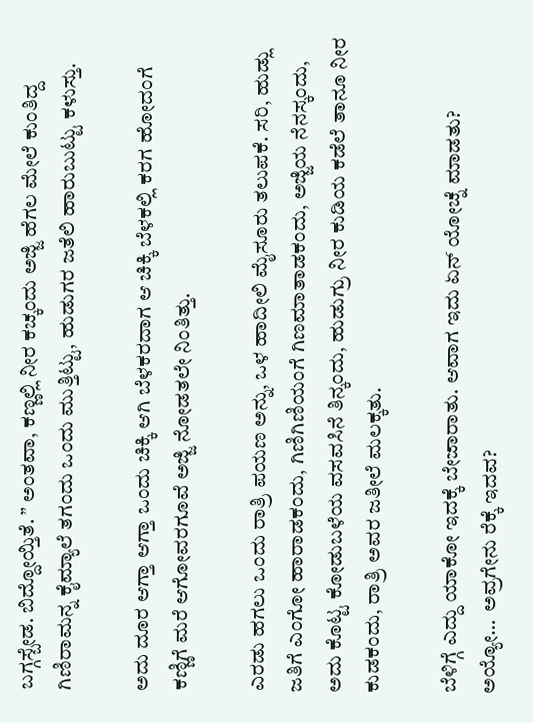ಬಗ್ಗಸ್ಬೇಡ. ಬಿದ್ದೋಯ್ತಿತೆ. ” ಅಂತವಾ, ಕಣ್ಣಲ್ಲಿ ನೀರ ಕಚ್ಕಂದು ಅಜ್ಜಿ ಹೆಗಲ ಮೇಲೆ ಕುಂತಿದ್ದ ಗಿಣಿರಾಮನ್ನ ಕೈಮ್ಯಾಲೆ ತಗಂದು ಒಂದು ಮುತ್ತಿಟ್ಟು, ಹುಡುಗರ ಜತೆಲಿ ಹಾರುಬುಟ್ಟು ಕಳುಸ್ತು.

ಅದು ದೂರ ಆಗ್ತಾ ಆಗ್ತಾ ಒಂದು ಚಿಕ್ಕಿ ಆಗಿ ಬೆಳಕರದಾಗ ಆ ಚಿಕ್ಕಿ ಬೆಳಕಲ್ಲಿ ಕರಗ ಹೋದಂಗೆ ಕಣ್ಣಿಗೆ ಮರೆ ಆಗೋವರಗೂವೆ ಅಜ್ಜಿ ನೋಡತಲೇ ನಿಂತಿತ್ತು.

ಎರಡು ಹಗಲು ಒಂದು ರಾತ್ರಿ ಪಯಣ ಅನ್ನು, ಒಳ ಹಾದೀಲಿ ಮೈಸೂರು ತಲುಪಕೆ. ಸರಿ, ಹುಡ್ಲು ಜತಿಗೆ ಎಂಗೋ ಹಾರಾಡಕಂದು, ಗಿಣಿಗಿಣಿಯಂಗೆ ಗಿಣಮಾತಾಡಕಂದು, ಅಜ್ಜಿಯ ನೆನಸ್ಕಂದು, ಅದು ಕೊಟ್ಟ ಕೋಡುಬಳೆಯ ವಸವಸಿನೆ ತಿನ್ಕಂದು, ಹುಡುಗ್ರು ನೀರ ಕುಡಿಯ ಕಡೆಲೆ ತಾನೂ ನೀರ ಕುಡಕಂದು, ರಾತ್ರಿ ಅವರ ಜತೀಲೆ ಮಲಕ್ಕತು.

ಬೆಳಿಗ್ಗೆ ಎದ್ದು ಯಾಕೋ ಇದಕ್ಕೆ ಬೇಜಾರಾತು. ಆವಾಗ ಇದು ಏನ್ ಯೋಚ್ನೆ ಮಾಡತು? ಅಯ್ಯೋ…  ಅವ್ರಗೇನು ರೆಕ್ಕೆ ಇದವ?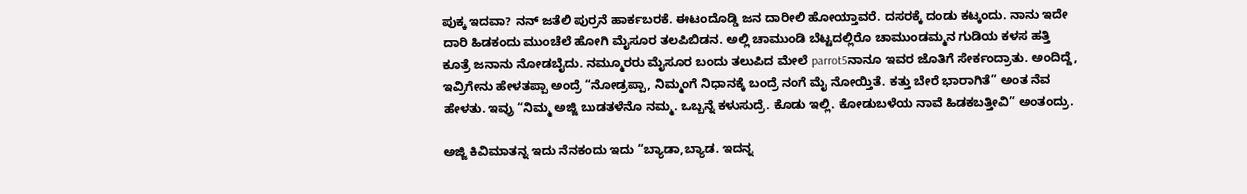ಪುಕ್ಕ ಇದವಾ? ನನ್ ಜತೆಲಿ ಪುರ್ರನೆ ಹಾರ್ಕಬರಕೆ. ಈಟಂದೊಡ್ಡಿ ಜನ ದಾರೀಲಿ ಹೋಯ್ತಾವರೆ. ದಸರಕ್ಕೆ ದಂಡು ಕಟ್ಕಂದು. ನಾನು ಇದೇ ದಾರಿ ಹಿಡಕಂದು ಮುಂಚೆಲೆ ಹೋಗಿ ಮೈಸೂರ ತಲಪಿಬಿಡನ. ಅಲ್ಲಿ ಚಾಮುಂಡಿ ಬೆಟ್ಟದಲ್ಲಿರೊ ಚಾಮುಂಡಮ್ಮನ ಗುಡಿಯ ಕಳಸ ಹತ್ತಿ ಕೂತ್ರೆ ಜನಾನು ನೋಡಬೈದು. ನಮ್ಮೂರರು ಮೈಸೂರ ಬಂದು ತಲುಪಿದ ಮೇಲೆ parrot5ನಾನೂ ಇವರ ಜೊತಿಗೆ ಸೇರ್ಕಂದ್ರಾತು. ಅಂದಿದ್ದೆ, ಇವ್ರಿಗೇನು ಹೇಳತಪ್ಪಾ ಅಂದ್ರೆ “ನೋಡ್ರಪ್ಪಾ, ನಿಮ್ಮಂಗೆ ನಿಧಾನಕ್ಕೆ ಬಂದ್ರೆ ನಂಗೆ ಮೈ ನೋಯ್ತಿತೆ. ಕತ್ತು ಬೇರೆ ಭಾರಾಗಿತೆ” ಅಂತ ನೆವ ಹೇಳತು. ಇವ್ರು “ನಿಮ್ಮ ಅಜ್ಜಿ ಬುಡತಳೆನೊ ನಮ್ಮ. ಒಬ್ಬನ್ನೆ ಕಳುಸುದ್ರೆ. ಕೊಡು ಇಲ್ಲಿ. ಕೋಡುಬಳೆಯ ನಾವೆ ಹಿಡಕಬತ್ತೀವಿ” ಅಂತಂದ್ರು.

ಅಜ್ಜಿ ಕಿವಿಮಾತನ್ನ ಇದು ನೆನಕಂದು ಇದು “ಬ್ಯಾಡಾ,ಬ್ಯಾಡ. ಇದನ್ನ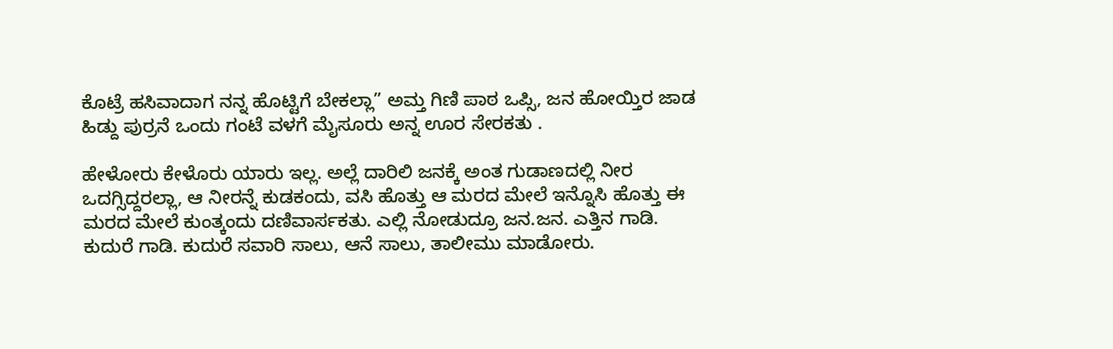ಕೊಟ್ರೆ ಹಸಿವಾದಾಗ ನನ್ನ ಹೊಟ್ಟಿಗೆ ಬೇಕಲ್ಲಾ” ಅಮ್ತ ಗಿಣಿ ಪಾಠ ಒಪ್ಸಿ, ಜನ ಹೋಯ್ತಿರ ಜಾಡ ಹಿಡ್ದು ಪುರ್ರನೆ ಒಂದು ಗಂಟೆ ವಳಗೆ ಮೈಸೂರು ಅನ್ನ ಊರ ಸೇರಕತು .

ಹೇಳೋರು ಕೇಳೊರು ಯಾರು ಇಲ್ಲ. ಅಲ್ಲೆ ದಾರಿಲಿ ಜನಕ್ಕೆ ಅಂತ ಗುಡಾಣದಲ್ಲಿ ನೀರ ಒದಗ್ಸಿದ್ದರಲ್ಲಾ, ಆ ನೀರನ್ನೆ ಕುಡಕಂದು, ವಸಿ ಹೊತ್ತು ಆ ಮರದ ಮೇಲೆ ಇನ್ನೊಸಿ ಹೊತ್ತು ಈ ಮರದ ಮೇಲೆ ಕುಂತ್ಕಂದು ದಣಿವಾರ್ಸಕತು. ಎಲ್ಲಿ ನೋಡುದ್ರೂ ಜನ.ಜನ. ಎತ್ತಿನ ಗಾಡಿ. ಕುದುರೆ ಗಾಡಿ. ಕುದುರೆ ಸವಾರಿ ಸಾಲು, ಆನೆ ಸಾಲು, ತಾಲೀಮು ಮಾಡೋರು.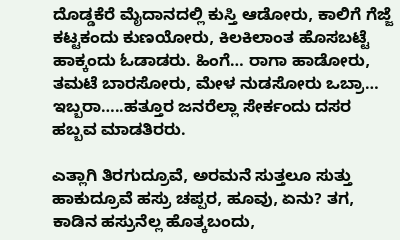ದೊಡ್ಡಕೆರೆ ಮೈದಾನದಲ್ಲಿ ಕುಸ್ತಿ ಆಡೋರು, ಕಾಲಿಗೆ ಗೆಜ್ಜೆ ಕಟ್ಟಕಂದು ಕುಣಯೋರು, ಕಿಲಕಿಲಾಂತ ಹೊಸಬಟ್ಟೆ ಹಾಕ್ಕಂದು ಓಡಾಡರು. ಹಿಂಗೆ… ರಾಗಾ ಹಾಡೋರು, ತಮಟೆ ಬಾರಸೋರು, ಮೇಳ ನುಡಸೋರು ಒಬ್ರಾ… ಇಬ್ಬರಾ…..ಹತ್ತೂರ ಜನರೆಲ್ಲಾ ಸೇರ್ಕಂದು ದಸರ ಹಬ್ಬವ ಮಾಡತಿರರು.

ಎತ್ಲಾಗಿ ತಿರಗುದ್ರೂವೆ, ಅರಮನೆ ಸುತ್ತಲೂ ಸುತ್ತು ಹಾಕುದ್ರೂವೆ ಹಸ್ರು ಚಪ್ಪರ, ಹೂವು, ಏನು? ತಗ, ಕಾಡಿನ ಹಸ್ರುನೆಲ್ಲ ಹೊತ್ಕಬಂದು,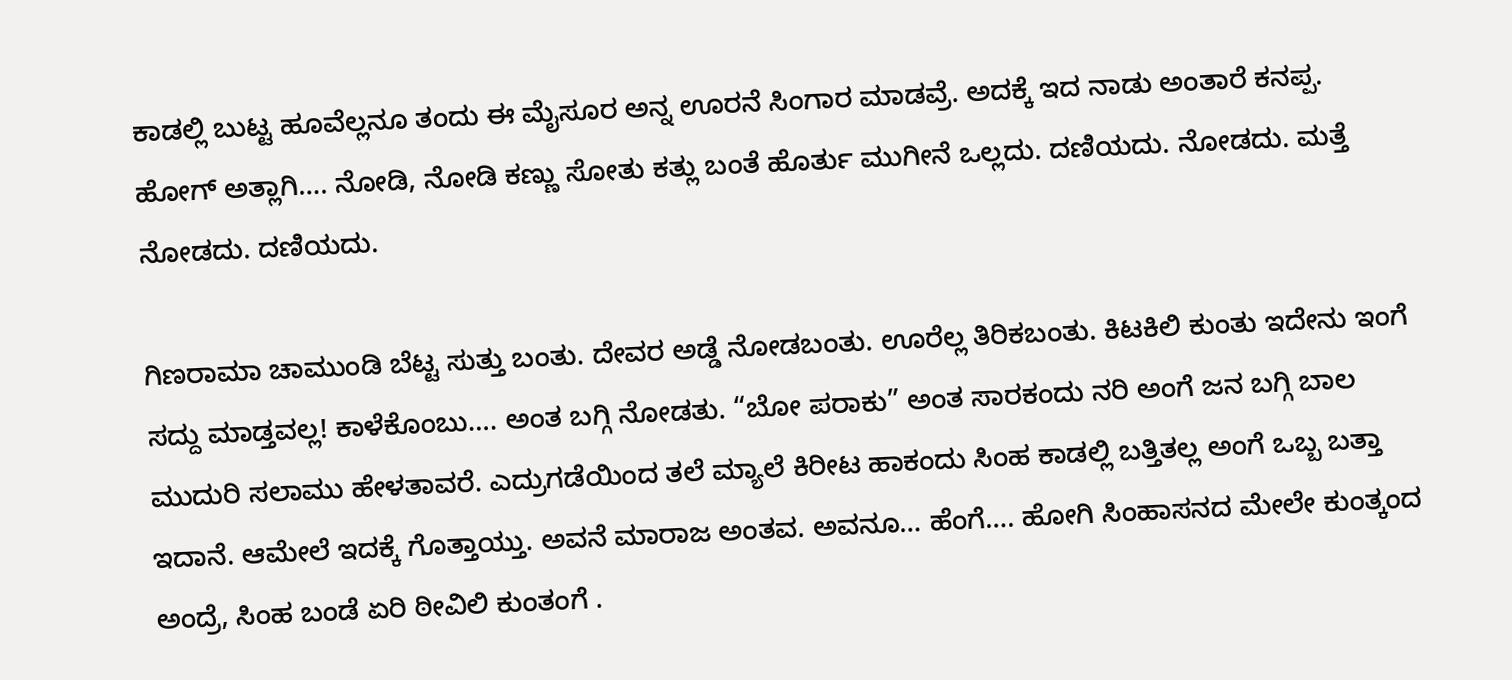ಕಾಡಲ್ಲಿ ಬುಟ್ಟ ಹೂವೆಲ್ಲನೂ ತಂದು ಈ ಮೈಸೂರ ಅನ್ನ ಊರನೆ ಸಿಂಗಾರ ಮಾಡವ್ರೆ. ಅದಕ್ಕೆ ಇದ ನಾಡು ಅಂತಾರೆ ಕನಪ್ಪ. ಹೋಗ್ ಅತ್ಲಾಗಿ…. ನೋಡಿ, ನೋಡಿ ಕಣ್ಣು ಸೋತು ಕತ್ಲು ಬಂತೆ ಹೊರ್ತು ಮುಗೀನೆ ಒಲ್ಲದು. ದಣಿಯದು. ನೋಡದು. ಮತ್ತೆ ನೋಡದು. ದಣಿಯದು.

ಗಿಣರಾಮಾ ಚಾಮುಂಡಿ ಬೆಟ್ಟ ಸುತ್ತು ಬಂತು. ದೇವರ ಅಡ್ಡೆ ನೋಡಬಂತು. ಊರೆಲ್ಲ ತಿರಿಕಬಂತು. ಕಿಟಕಿಲಿ ಕುಂತು ಇದೇನು ಇಂಗೆ ಸದ್ದು ಮಾಡ್ತವಲ್ಲ! ಕಾಳೆಕೊಂಬು…. ಅಂತ ಬಗ್ಗಿ ನೋಡತು. “ಬೋ ಪರಾಕು” ಅಂತ ಸಾರಕಂದು ನರಿ ಅಂಗೆ ಜನ ಬಗ್ಗಿ ಬಾಲ ಮುದುರಿ ಸಲಾಮು ಹೇಳತಾವರೆ. ಎದ್ರುಗಡೆಯಿಂದ ತಲೆ ಮ್ಯಾಲೆ ಕಿರೀಟ ಹಾಕಂದು ಸಿಂಹ ಕಾಡಲ್ಲಿ ಬತ್ತಿತಲ್ಲ ಅಂಗೆ ಒಬ್ಬ ಬತ್ತಾ ಇದಾನೆ. ಆಮೇಲೆ ಇದಕ್ಕೆ ಗೊತ್ತಾಯ್ತು. ಅವನೆ ಮಾರಾಜ ಅಂತವ. ಅವನೂ… ಹೆಂಗೆ…. ಹೋಗಿ ಸಿಂಹಾಸನದ ಮೇಲೇ ಕುಂತ್ಕಂದ ಅಂದ್ರೆ, ಸಿಂಹ ಬಂಡೆ ಏರಿ ಠೀವಿಲಿ ಕುಂತಂಗೆ .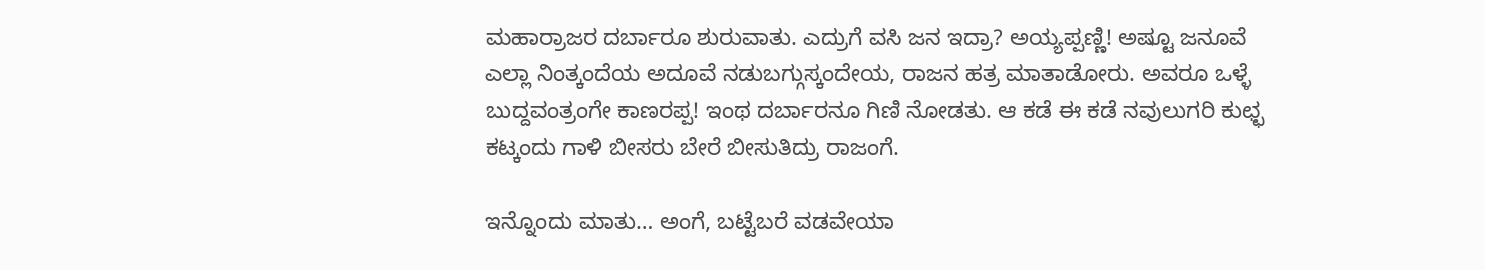ಮಹಾರ್ರಾಜರ ದರ್ಬಾರೂ ಶುರುವಾತು. ಎದ್ರುಗೆ ವಸಿ ಜನ ಇದ್ರಾ? ಅಯ್ಯಪ್ಪಣ್ಣಿ! ಅಷ್ಟೂ ಜನೂವೆ ಎಲ್ಲಾ ನಿಂತ್ಕಂದೆಯ ಅದೂವೆ ನಡುಬಗ್ಗುಸ್ಕಂದೇಯ, ರಾಜನ ಹತ್ರ ಮಾತಾಡೋರು. ಅವರೂ ಒಳ್ಳೆ ಬುದ್ದವಂತ್ರಂಗೇ ಕಾಣರಪ್ಪ! ಇಂಥ ದರ್ಬಾರನೂ ಗಿಣಿ ನೋಡತು. ಆ ಕಡೆ ಈ ಕಡೆ ನವುಲುಗರಿ ಕುಛ್ಛ ಕಟ್ಕಂದು ಗಾಳಿ ಬೀಸರು ಬೇರೆ ಬೀಸುತಿದ್ರು ರಾಜಂಗೆ.

ಇನ್ನೊಂದು ಮಾತು… ಅಂಗೆ, ಬಟ್ಟೆಬರೆ ವಡವೇಯಾ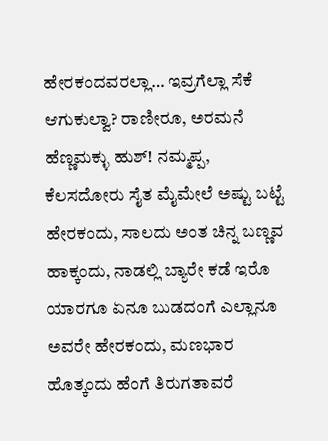ಹೇರಕಂದವರಲ್ಲಾ… ಇವ್ರಗೆಲ್ಲಾ ಸೆಕೆ ಆಗುಕುಲ್ವಾ? ರಾಣೀರೂ, ಅರಮನೆ ಹೆಣ್ಣಮಕ್ಳು ಹುಶ್! ನಮ್ಮಪ್ಪ, ಕೆಲಸದೋರು ಸೈತ ಮೈಮೇಲೆ ಅಷ್ಟು ಬಟ್ಟೆ ಹೇರಕಂದು, ಸಾಲದು ಅಂತ ಚಿನ್ನ ಬಣ್ಣವ ಹಾಕ್ಕಂದು, ನಾಡಲ್ಲಿ ಬ್ಯಾರೇ ಕಡೆ ಇರೊ ಯಾರಗೂ ಏನೂ ಬುಡದಂಗೆ ಎಲ್ಲಾನೂ ಅವರೇ ಹೇರಕಂದು, ಮಣಭಾರ ಹೊತ್ಕಂದು ಹೆಂಗೆ ತಿರುಗತಾವರೆ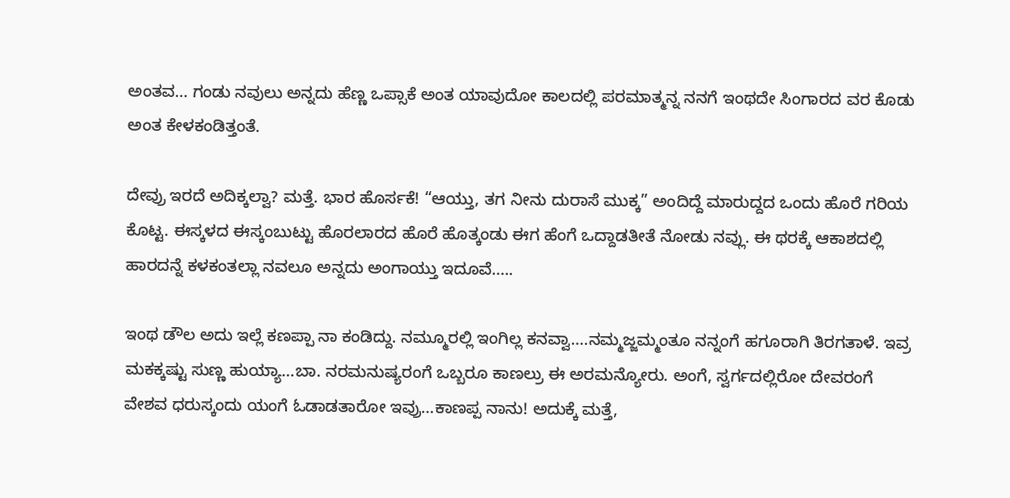ಅಂತವ… ಗಂಡು ನವುಲು ಅನ್ನದು ಹೆಣ್ಣ ಒಪ್ಸಾಕೆ ಅಂತ ಯಾವುದೋ ಕಾಲದಲ್ಲಿ ಪರಮಾತ್ಮನ್ನ ನನಗೆ ಇಂಥದೇ ಸಿಂಗಾರದ ವರ ಕೊಡು ಅಂತ ಕೇಳಕಂಡಿತ್ತಂತೆ.

ದೇವ್ರು ಇರದೆ ಅದಿಕ್ಕಲ್ವಾ? ಮತ್ತೆ. ಭಾರ ಹೊರ್ಸಕೆ! “ಆಯ್ತು, ತಗ ನೀನು ದುರಾಸೆ ಮುಕ್ಕ” ಅಂದಿದ್ದೆ ಮಾರುದ್ದದ ಒಂದು ಹೊರೆ ಗರಿಯ ಕೊಟ್ಟ. ಈಸ್ಕಳದ ಈಸ್ಕಂಬುಟ್ಟು ಹೊರಲಾರದ ಹೊರೆ ಹೊತ್ಕಂಡು ಈಗ ಹೆಂಗೆ ಒದ್ದಾಡತೀತೆ ನೋಡು ನವ್ಲು. ಈ ಥರಕ್ಕೆ ಆಕಾಶದಲ್ಲಿ ಹಾರದನ್ನೆ ಕಳಕಂತಲ್ಲಾ ನವಲೂ ಅನ್ನದು ಅಂಗಾಯ್ತು ಇದೂವೆ…..

ಇಂಥ ಡೌಲ ಅದು ಇಲ್ಲೆ ಕಣಪ್ಪಾ ನಾ ಕಂಡಿದ್ದು. ನಮ್ಮೂರಲ್ಲಿ ಇಂಗಿಲ್ಲ ಕನವ್ವಾ….ನಮ್ಮಜ್ಜಮ್ಮಂತೂ ನನ್ನಂಗೆ ಹಗೂರಾಗಿ ತಿರಗತಾಳೆ. ಇವ್ರ ಮಕಕ್ಕಷ್ಟು ಸುಣ್ಣ ಹುಯ್ಯಾ…ಬಾ. ನರಮನುಷ್ಯರಂಗೆ ಒಬ್ಬರೂ ಕಾಣಲ್ರು ಈ ಅರಮನ್ಯೋರು. ಅಂಗೆ, ಸ್ವರ್ಗದಲ್ಲಿರೋ ದೇವರಂಗೆ ವೇಶವ ಧರುಸ್ಕಂದು ಯಂಗೆ ಓಡಾಡತಾರೋ ಇವ್ರು…ಕಾಣಪ್ಪ ನಾನು! ಅದುಕ್ಕೆ ಮತ್ತೆ,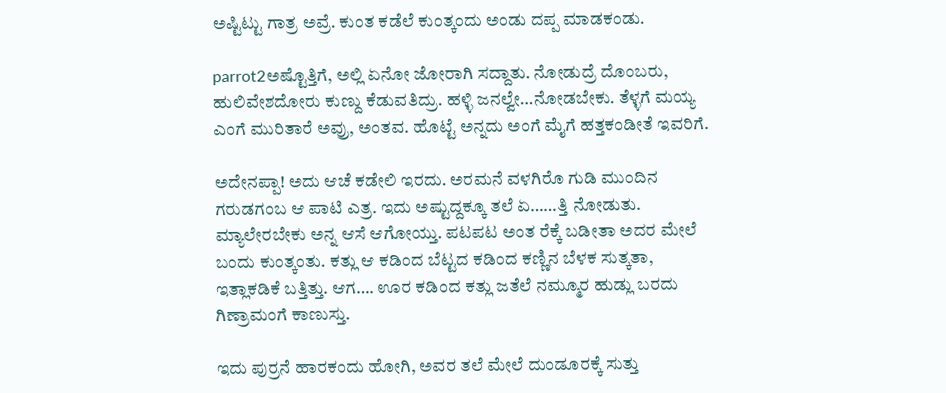ಅಷ್ಟಿಟ್ಟು ಗಾತ್ರ ಅವ್ರೆ. ಕುಂತ ಕಡೆಲೆ ಕುಂತ್ಕಂದು ಅಂಡು ದಪ್ಪ ಮಾಡಕಂಡು.

parrot2ಅಷ್ಟೊತ್ತಿಗೆ, ಅಲ್ಲಿ ಏನೋ ಜೋರಾಗಿ ಸದ್ದಾತು. ನೋಡುದ್ರೆ ದೊಂಬರು, ಹುಲಿವೇಶದೋರು ಕುಣ್ದು ಕೆಡುವತಿದ್ರು. ಹಳ್ಳಿ ಜನಲ್ವೇ…ನೋಡಬೇಕು. ತೆಳ್ಳಗೆ ಮಯ್ಯ ಎಂಗೆ ಮುರಿತಾರೆ ಅವ್ರು, ಅಂತವ. ಹೊಟ್ಟೆ ಅನ್ನದು ಅಂಗೆ ಮೈಗೆ ಹತ್ತಕಂಡೀತೆ ಇವರಿಗೆ.

ಅದೇನಪ್ಪಾ! ಅದು ಆಚೆ ಕಡೇಲಿ ಇರದು. ಅರಮನೆ ವಳಗಿರೊ ಗುಡಿ ಮುಂದಿನ ಗರುಡಗಂಬ ಆ ಪಾಟಿ ಎತ್ರ. ಇದು ಅಷ್ಟುದ್ದಕ್ಕೂ ತಲೆ ಏ……ತ್ತಿ ನೋಡುತು. ಮ್ಯಾಲೇರಬೇಕು ಅನ್ನ ಆಸೆ ಆಗೋಯ್ತು. ಪಟಪಟ ಅಂತ ರೆಕ್ಕೆ ಬಡೀತಾ ಅದರ ಮೇಲೆ ಬಂದು ಕುಂತ್ಕಂತು. ಕತ್ಲು ಆ ಕಡಿಂದ ಬೆಟ್ಟದ ಕಡಿಂದ ಕಣ್ಣಿನ ಬೆಳಕ ಸುತ್ಕತಾ, ಇತ್ಲಾಕಡಿಕೆ ಬತ್ತಿತ್ತು. ಆಗ…. ಊರ ಕಡಿಂದ ಕತ್ಲು ಜತೆಲೆ ನಮ್ಮೂರ ಹುಡ್ಲು ಬರದು ಗಿಣ್ರಾಮಂಗೆ ಕಾಣುಸ್ತು.

ಇದು ಪುರ್ರನೆ ಹಾರಕಂದು ಹೋಗಿ, ಅವರ ತಲೆ ಮೇಲೆ ದುಂಡೂರಕ್ಕೆ ಸುತ್ತು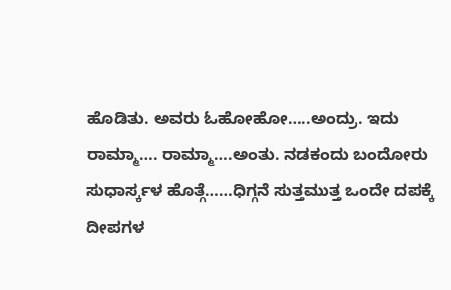ಹೊಡಿತು. ಅವರು ಓಹೋಹೋ…..ಅಂದ್ರು. ಇದು ರಾಮ್ಮಾ…. ರಾಮ್ಮಾ….ಅಂತು. ನಡಕಂದು ಬಂದೋರು ಸುಧಾರ್ಸ್ಕಳ ಹೊತ್ಗೆ……ಧಿಗ್ಗನೆ ಸುತ್ತಮುತ್ತ ಒಂದೇ ದಪಕ್ಕೆ ದೀಪಗಳ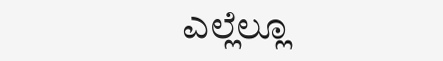ಎಲ್ಲೆಲ್ಲೂ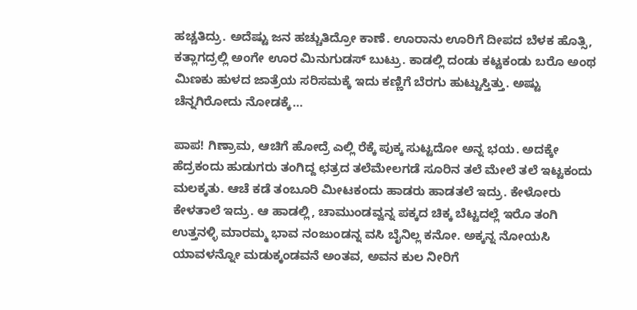ಹಚ್ಚತಿದ್ರು. ಅದೆಷ್ಟು ಜನ ಹಚ್ಚುತಿದ್ರೋ ಕಾಣೆ. ಊರಾನು ಊರಿಗೆ ದೀಪದ ಬೆಳಕ ಹೊತ್ಸಿ, ಕತ್ಲಾಗದ್ರಲ್ಲಿ ಅಂಗೇ ಊರ ಮಿನುಗುಡಸ್ ಬುಟ್ರು. ಕಾಡಲ್ಲಿ ದಂಡು ಕಟ್ಟಕಂಡು ಬರೊ ಅಂಥ ಮಿಣಕು ಹುಳದ ಜಾತ್ರೆಯ ಸರಿಸಮಕ್ಕೆ ಇದು ಕಣ್ಣಿಗೆ ಬೆರಗು ಹುಟ್ಟುಸ್ತಿತ್ತು. ಅಷ್ಟು ಚೆನ್ನಗಿರೋದು ನೋಡಕ್ಕೆ…

ಪಾಪ! ಗಿಣ್ರಾಮ, ಆಚಿಗೆ ಹೋದ್ರೆ ಎಲ್ಲಿ ರೆಕ್ಕೆ ಪುಕ್ಕ ಸುಟ್ಟದೋ ಅನ್ನ ಭಯ. ಅದಕ್ಕೇ ಹೆದ್ರಕಂದು ಹುಡುಗರು ತಂಗಿದ್ದ ಛತ್ರದ ತಲೆಮೇಲಗಡೆ ಸೂರಿನ ತಲೆ ಮೇಲೆ ತಲೆ ಇಟ್ಟಕಂದು ಮಲಕ್ಕತು. ಆಚೆ ಕಡೆ ತಂಬೂರಿ ಮೀಟಕಂದು ಹಾಡರು ಹಾಡತಲೆ ಇದ್ರು. ಕೇಳೋರು ಕೇಳತಾಲೆ ಇದ್ರು. ಆ ಹಾಡಲ್ಲಿ, ಚಾಮುಂಡವ್ವನ್ನ ಪಕ್ಕದ ಚಿಕ್ಕ ಬೆಟ್ಟದಲ್ಲೆ ಇರೊ ತಂಗಿ ಉತ್ತನಳ್ಳಿ ಮಾರಮ್ಮ ಭಾವ ನಂಜುಂಡನ್ನ ವಸಿ ಬೈನಿಲ್ಲ ಕನೋ. ಅಕ್ಕನ್ನ ನೋಯಸಿ ಯಾವಳನ್ನೋ ಮಡುಕ್ಕಂಡವನೆ ಅಂತವ, ಅವನ ಕುಲ ನೀರಿಗೆ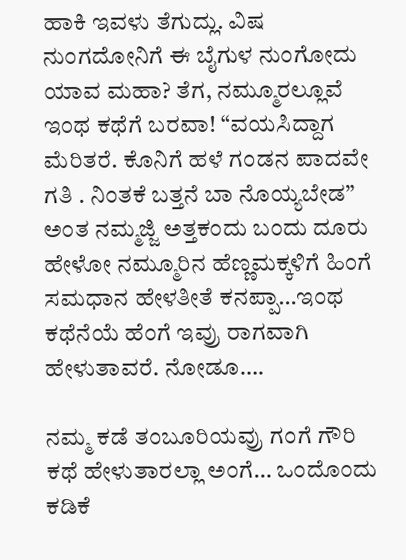ಹಾಕಿ ಇವಳು ತೆಗುದ್ಲು. ವಿಷ ನುಂಗದೋನಿಗೆ ಈ ಬೈಗುಳ ನುಂಗೋದು ಯಾವ ಮಹಾ? ತೆಗ, ನಮ್ಮೂರಲ್ಲೂವೆ ಇಂಥ ಕಥೆಗೆ ಬರವಾ! “ವಯಸಿದ್ದಾಗ ಮೆರಿತರೆ. ಕೊನಿಗೆ ಹಳೆ ಗಂಡನ ಪಾದವೇ ಗತಿ . ನಿಂತಕೆ ಬತ್ತನೆ ಬಾ ನೊಯ್ಯಬೇಡ” ಅಂತ ನಮ್ಮಜ್ಜಿ ಅತ್ತಕಂದು ಬಂದು ದೂರು ಹೇಳೋ ನಮ್ಮೂರಿನ ಹೆಣ್ಣಮಕ್ಕಳಿಗೆ ಹಿಂಗೆ ಸಮಧಾನ ಹೇಳತೀತೆ ಕನಪ್ಪಾ…ಇಂಥ ಕಥೆನೆಯೆ ಹೆಂಗೆ ಇವ್ರು ರಾಗವಾಗಿ ಹೇಳುತಾವರೆ. ನೋಡೂ….

ನಮ್ಮ ಕಡೆ ತಂಬೂರಿಯವ್ರು ಗಂಗೆ ಗೌರಿ ಕಥೆ ಹೇಳುತಾರಲ್ಲಾ ಅಂಗೆ… ಒಂದೊಂದು ಕಡಿಕೆ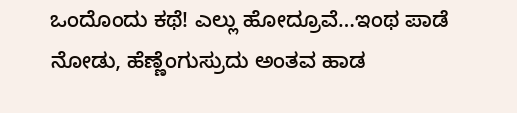ಒಂದೊಂದು ಕಥೆ! ಎಲ್ಲು ಹೋದ್ರೂವೆ…ಇಂಥ ಪಾಡೆ ನೋಡು, ಹೆಣ್ಣೆಂಗುಸ್ರುದು ಅಂತವ ಹಾಡ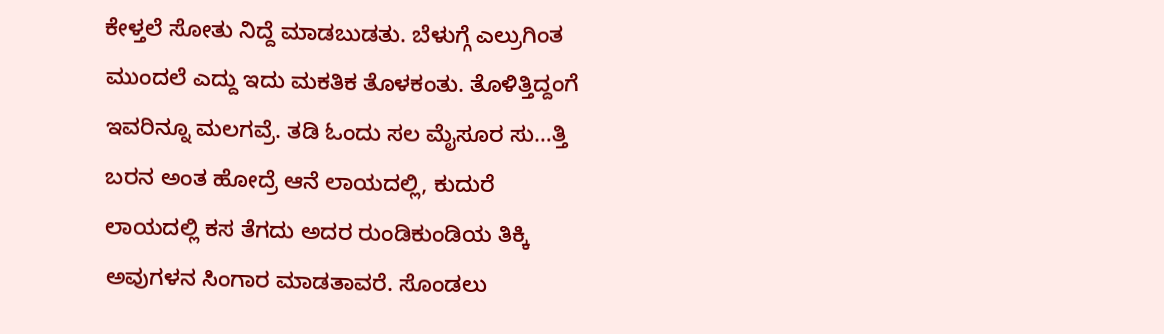ಕೇಳ್ತಲೆ ಸೋತು ನಿದ್ದೆ ಮಾಡಬುಡತು. ಬೆಳುಗ್ಗೆ ಎಲ್ರುಗಿಂತ ಮುಂದಲೆ ಎದ್ದು ಇದು ಮಕತಿಕ ತೊಳಕಂತು. ತೊಳಿತ್ತಿದ್ದಂಗೆ ಇವರಿನ್ನೂ ಮಲಗವ್ರೆ. ತಡಿ ಓಂದು ಸಲ ಮೈಸೂರ ಸು…ತ್ತಿ ಬರನ ಅಂತ ಹೋದ್ರೆ ಆನೆ ಲಾಯದಲ್ಲಿ, ಕುದುರೆ ಲಾಯದಲ್ಲಿ ಕಸ ತೆಗದು ಅದರ ರುಂಡಿಕುಂಡಿಯ ತಿಕ್ಕಿ ಅವುಗಳನ ಸಿಂಗಾರ ಮಾಡತಾವರೆ. ಸೊಂಡಲು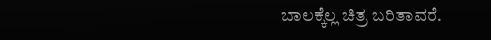ಬಾಲಕ್ಕೆಲ್ಲ ಚಿತ್ರ ಬರಿತಾವರೆ.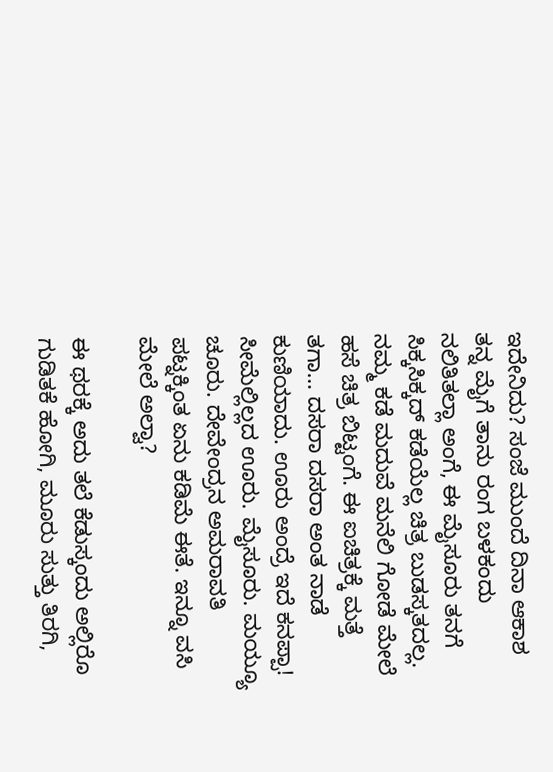ಇದೇನಿದು? ಸಂಜೆ ಮುಂದೆ ದಿನಾ ಆಕಾಶ ತನ್ನ ಮೈಗೆ ತಾನು ರಂಗ ಬಳಕಂದು ನಲಿತಿತಲ್ಲಾ ಅಂಗೆ, ಈ ಮೈಸೂರು ತನಗೆ ಸಿಕ್ಕಸಿಕ್ಕದ್ ಕಡೆಯೆಲ್ಲ ಚಿತ್ರ ಬುಡಸ್ಕತದಲ್ಲ. ನಮ್ಮ ಕಡೆ ಮದುವೆ ಮನೆಲಿ ಗೋಡೆ ಮೇಲೆ ಹಸೆ ಚಿತ್ರ ಬಿಟ್ಟಂಗೆ. ಈ ಐಚಿತ್ರಕ್ಕೆ ಮತ್ತೆ ತಗಾ… ದಸರಾ ದಸರಾ ಅಂತ ನಾಡೆ ಕುಣಿಯಾದು. ಊರು ಅಂದ್ರೆ ಇದೆ ಕನಪ್ಪಾ! ಸೀಮೆಲ್ಲಿಲ್ಲದ ಊರು. ಮೈಸೂರು. ಮಯ್ಯೂ ಚೂರು. ದೇವೇಂದ್ರನ ಅಮರಾವತಿ ಪಟ್ನಕ್ಕಿಂತ ಏನು ಕಡಿಮೆ ಈತೆ. ಇನ್ನೂ ವಸಿ ಮೇಲೆ ಅಲ್ವಾ?

ಈ ಥರಕ್ಕೆ ಅದು ತಲೆ ಕೆಡುಸ್ಕಂದು ಅಲ್ಲಿರೊ ಗುಡಿತಕೆ ಹೋಗಿ, ಮೂರು ಸುತ್ತು ತಿರಗಿ,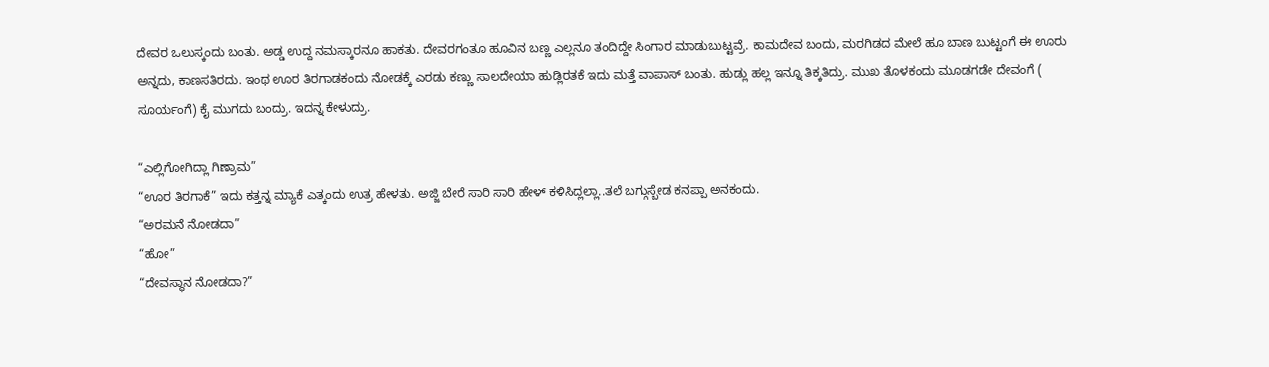ದೇವರ ಒಲುಸ್ಕಂದು ಬಂತು. ಅಡ್ಡ ಉದ್ದ ನಮಸ್ಕಾರನೂ ಹಾಕತು. ದೇವರಗಂತೂ ಹೂವಿನ ಬಣ್ಣ ಎಲ್ಲನೂ ತಂದಿದ್ದೇ ಸಿಂಗಾರ ಮಾಡುಬುಟ್ಟವ್ರೆ. ಕಾಮದೇವ ಬಂದು, ಮರಗಿಡದ ಮೇಲೆ ಹೂ ಬಾಣ ಬುಟ್ಟಂಗೆ ಈ ಊರು ಅನ್ನದು, ಕಾಣಸತಿರದು. ಇಂಥ ಊರ ತಿರಗಾಡಕಂದು ನೋಡಕ್ಕೆ ಎರಡು ಕಣ್ಣು ಸಾಲದೇಯಾ ಹುಡ್ಲಿರತಕೆ ಇದು ಮತ್ತೆ ವಾಪಾಸ್ ಬಂತು. ಹುಡ್ಲು ಹಲ್ಲ ಇನ್ನೂ ತಿಕ್ಕತಿದ್ರು. ಮುಖ ತೊಳಕಂದು ಮೂಡಗಡೇ ದೇವಂಗೆ ( ಸೂರ್ಯಂಗೆ) ಕೈ ಮುಗದು ಬಂದ್ರು. ಇದನ್ನ ಕೇಳುದ್ರು.

“ಎಲ್ಲಿಗೋಗಿದ್ಲಾ ಗಿಣ್ರಾಮ”
“ಊರ ತಿರಗಾಕೆ” ಇದು ಕತ್ತನ್ನ ಮ್ಯಾಕೆ ಎತ್ಕಂದು ಉತ್ರ ಹೇಳತು. ಅಜ್ಜಿ ಬೇರೆ ಸಾರಿ ಸಾರಿ ಹೇಳ್ ಕಳಿಸಿದ್ಲಲ್ಲಾ..ತಲೆ ಬಗ್ಗುಸ್ಬೇಡ ಕನಪ್ಪಾ ಅನಕಂದು.
“ಅರಮನೆ ನೋಡದಾ”
“ಹೋ”
“ದೇವಸ್ಥಾನ ನೋಡದಾ?”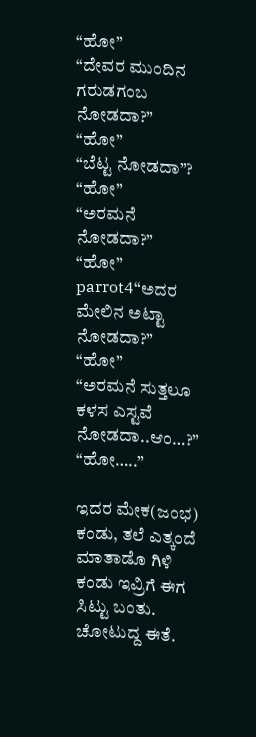“ಹೋ”
“ದೇವರ ಮುಂದಿನ ಗರುಡಗಂಬ ನೋಡದಾ?”
“ಹೋ”
“ಬೆಟ್ಟ ನೋಡದಾ”?
“ಹೋ”
“ಅರಮನೆ ನೋಡದಾ?”
“ಹೋ”
parrot4“ಅದರ ಮೇಲಿನ ಅಟ್ಟಾ ನೋಡದಾ?”
“ಹೋ”
“ಅರಮನೆ ಸುತ್ತಲೂ ಕಳಸ ಎಸ್ಟವೆ ನೋಡದಾ..ಆಂ…?”
“ಹೋ…..”

ಇದರ ಮೇಕ(ಜಂಭ) ಕಂಡು, ತಲೆ ಎತ್ಕಂದೆ ಮಾತಾಡೊ ಗಿಳಿ ಕಂಡು ಇವ್ರಿಗೆ ಈಗ ಸಿಟ್ಟು ಬಂತು. ಚೋಟುದ್ದ ಈತೆ.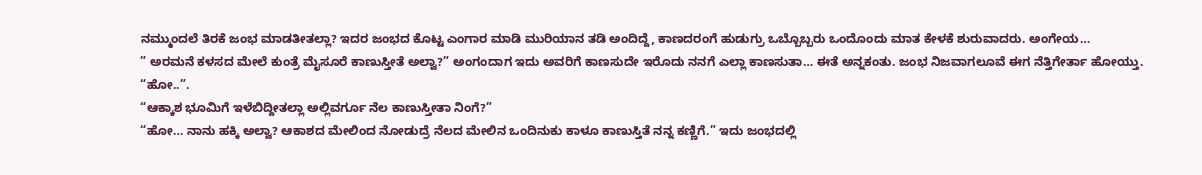ನಮ್ಮುಂದಲೆ ತಿರಕೆ ಜಂಭ ಮಾಡತೀತಲ್ಲಾ? ಇದರ ಜಂಭದ ಕೊಟ್ಟ ಎಂಗಾರ ಮಾಡಿ ಮುರಿಯಾನ ತಡಿ ಅಂದಿದ್ದೆ, ಕಾಣದರಂಗೆ ಹುಡುಗ್ರು ಒಬ್ಬೊಬ್ಬರು ಒಂದೊಂದು ಮಾತ ಕೇಳಕೆ ಶುರುವಾದರು. ಅಂಗೇಯ…
” ಅರಮನೆ ಕಳಸದ ಮೇಲೆ ಕುಂತ್ರೆ ಮೈಸೂರೆ ಕಾಣುಸ್ತೀತೆ ಅಲ್ವಾ?” ಅಂಗಂದಾಗ ಇದು ಅವರಿಗೆ ಕಾಣಸುದೇ ಇರೊದು ನನಗೆ ಎಲ್ಲಾ ಕಾಣಸುತಾ… ಈತೆ ಅನ್ನಕಂತು. ಜಂಭ ನಿಜವಾಗಲೂವೆ ಈಗ ನೆತ್ತಿಗೇರ್ತಾ ಹೋಯ್ತು.
“ಹೋ..”.
“ಆಕ್ಕಾಶ ಭೂಮಿಗೆ ಇಳೆಬಿದ್ದೀತಲ್ಲಾ ಅಲ್ಲಿವರ್ಗೂ ನೆಲ ಕಾಣುಸ್ತೀತಾ ನಿಂಗೆ?”
“ಹೋ… ನಾನು ಹಕ್ಕಿ ಅಲ್ವಾ? ಆಕಾಶದ ಮೇಲಿಂದ ನೋಡುದ್ರೆ ನೆಲದ ಮೇಲಿನ ಒಂದಿನುಕು ಕಾಳೂ ಕಾಣುಸ್ತಿತೆ ನನ್ನ ಕಣ್ಣಿಗೆ.” ಇದು ಜಂಭದಲ್ಲಿ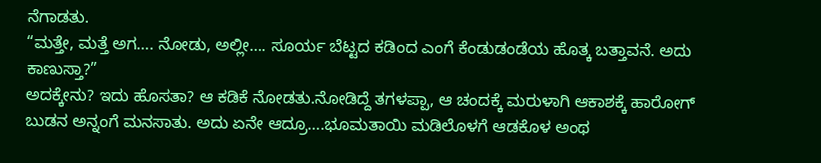ನೆಗಾಡತು.
“ಮತ್ತೇ, ಮತ್ತೆ ಅಗ…. ನೋಡು, ಅಲ್ಲೀ…. ಸೂರ್ಯ ಬೆಟ್ಟದ ಕಡಿಂದ ಎಂಗೆ ಕೆಂಡುಡಂಡೆಯ ಹೊತ್ಕ ಬತ್ತಾವನೆ. ಅದು ಕಾಣುಸ್ತಾ?”
ಅದಕ್ಕೇನು? ಇದು ಹೊಸತಾ? ಆ ಕಡಿಕೆ ನೋಡತು.ನೋಡಿದ್ದೆ ತಗಳಪ್ಪಾ, ಆ ಚಂದಕ್ಕೆ ಮರುಳಾಗಿ ಆಕಾಶಕ್ಕೆ ಹಾರೋಗ್ ಬುಡನ ಅನ್ನಂಗೆ ಮನಸಾತು. ಅದು ಏನೇ ಆದ್ರೂ….ಭೂಮತಾಯಿ ಮಡಿಲೊಳಗೆ ಆಡಕೊಳ ಅಂಥ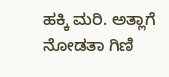ಹಕ್ಕಿ ಮರಿ. ಅತ್ಲಾಗೆ ನೋಡತಾ ಗಿಣಿ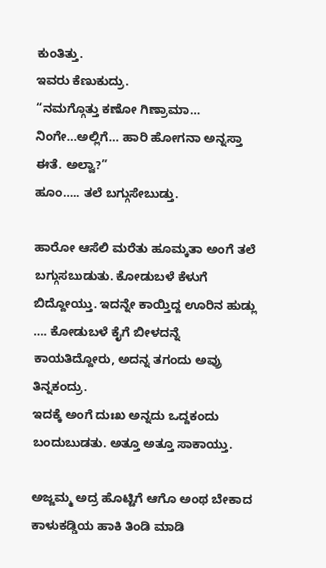ಕುಂತಿತ್ತು.
ಇವರು ಕೆಣುಕುದ್ರು.
“ನಮಗ್ಗೊತ್ತು ಕಣೋ ಗಿಣ್ರಾಮಾ… ನಿಂಗೇ…ಅಲ್ಲಿಗೆ… ಹಾರಿ ಹೋಗನಾ ಅನ್ನಸ್ತಾ ಈತೆ. ಅಲ್ವಾ?”
ಹೂಂ….. ತಲೆ ಬಗ್ಗುಸೇಬುಡ್ತು.

ಹಾರೋ ಆಸೆಲಿ ಮರೆತು ಹೂಮ್ಕತಾ ಅಂಗೆ ತಲೆ ಬಗ್ಗುಸಬುಡುತು. ಕೋಡುಬಳೆ ಕೆಳುಗೆ ಬಿದ್ದೋಯ್ತು. ಇದನ್ನೇ ಕಾಯ್ತಿದ್ದ ಊರಿನ ಹುಡ್ಲು …. ಕೋಡುಬಳೆ ಕೈಗೆ ಬೀಳದನ್ನೆ ಕಾಯತಿದ್ದೋರು, ಅದನ್ನ ತಗಂದು ಅವ್ರು ತಿನ್ನಕಂದ್ರು.
ಇದಕ್ಕೆ ಅಂಗೆ ದುಃಖ ಅನ್ನದು ಒದ್ದಕಂದು ಬಂದುಬುಡತು. ಅತ್ತೂ ಅತ್ತೂ ಸಾಕಾಯ್ತು.

ಅಜ್ಜಮ್ಮ ಅದ್ರ ಹೊಟ್ಟಿಗೆ ಆಗೊ ಅಂಥ ಬೇಕಾದ ಕಾಳುಕಡ್ಡಿಯ ಹಾಕಿ ತಿಂಡಿ ಮಾಡಿ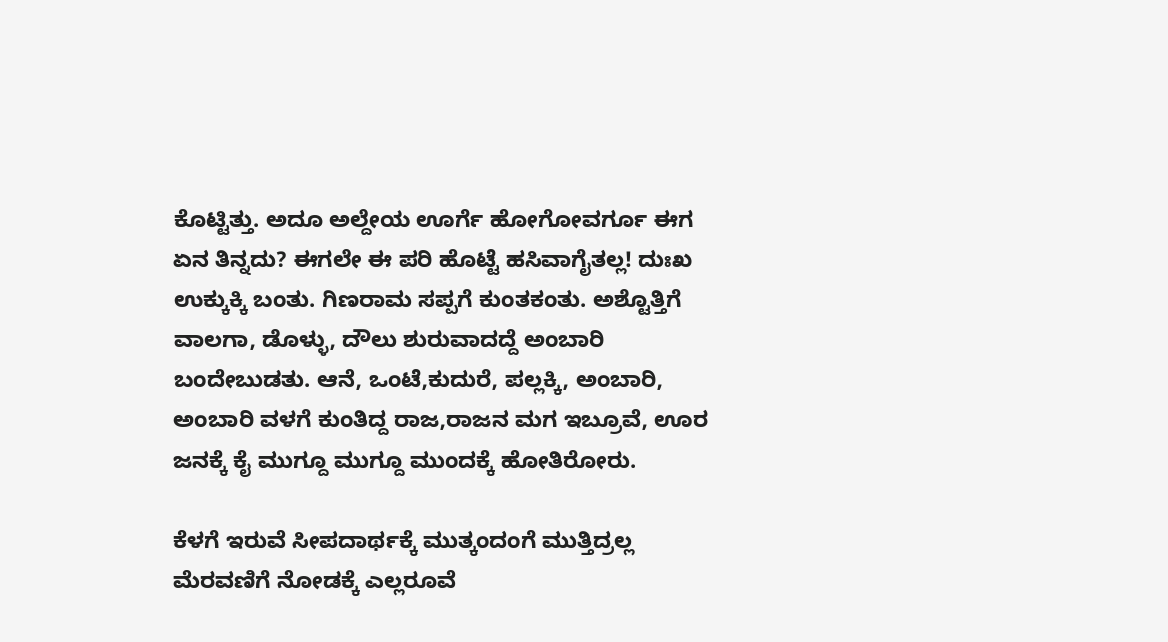ಕೊಟ್ಟಿತ್ತು. ಅದೂ ಅಲ್ದೇಯ ಊರ್ಗೆ ಹೋಗೋವರ್ಗೂ ಈಗ ಏನ ತಿನ್ನದು? ಈಗಲೇ ಈ ಪರಿ ಹೊಟ್ಟೆ ಹಸಿವಾಗೈತಲ್ಲ! ದುಃಖ ಉಕ್ಕುಕ್ಕಿ ಬಂತು. ಗಿಣರಾಮ ಸಪ್ಪಗೆ ಕುಂತಕಂತು. ಅಶ್ಟೊತ್ತಿಗೆ ವಾಲಗಾ, ಡೊಳ್ಳು, ದೌಲು ಶುರುವಾದದ್ದೆ ಅಂಬಾರಿ ಬಂದೇಬುಡತು. ಆನೆ, ಒಂಟೆ,ಕುದುರೆ, ಪಲ್ಲಕ್ಕಿ, ಅಂಬಾರಿ, ಅಂಬಾರಿ ವಳಗೆ ಕುಂತಿದ್ದ ರಾಜ,ರಾಜನ ಮಗ ಇಬ್ರೂವೆ, ಊರ ಜನಕ್ಕೆ ಕೈ ಮುಗ್ದೂ ಮುಗ್ದೂ ಮುಂದಕ್ಕೆ ಹೋತಿರೋರು.

ಕೆಳಗೆ ಇರುವೆ ಸೀಪದಾರ್ಥಕ್ಕೆ ಮುತ್ಕಂದಂಗೆ ಮುತ್ತಿದ್ರಲ್ಲ ಮೆರವಣಿಗೆ ನೋಡಕ್ಕೆ ಎಲ್ಲರೂವೆ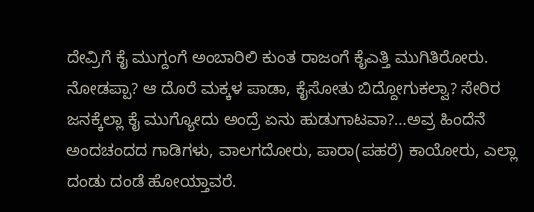ದೇವ್ರಿಗೆ ಕೈ ಮುಗ್ದಂಗೆ ಅಂಬಾರಿಲಿ ಕುಂತ ರಾಜಂಗೆ ಕೈಎತ್ತಿ ಮುಗಿತಿರೋರು. ನೋಡಪ್ಪಾ? ಆ ದೊರೆ ಮಕ್ಕಳ ಪಾಡಾ, ಕೈಸೋತು ಬಿದ್ದೋಗುಕಲ್ವಾ? ಸೇರಿರ ಜನಕ್ಕೆಲ್ಲಾ ಕೈ ಮುಗ್ಯೋದು ಅಂದ್ರೆ ಏನು ಹುಡುಗಾಟವಾ?…ಅವ್ರ ಹಿಂದೆನೆ ಅಂದಚಂದದ ಗಾಡಿಗಳು, ವಾಲಗದೋರು, ಪಾರಾ(ಪಹರೆ) ಕಾಯೋರು, ಎಲ್ಲಾ ದಂಡು ದಂಡೆ ಹೋಯ್ತಾವರೆ.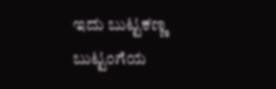ಇದು ಬುಟ್ಟಕಣ್ಣ ಬುಟ್ಟಂಗೆಯ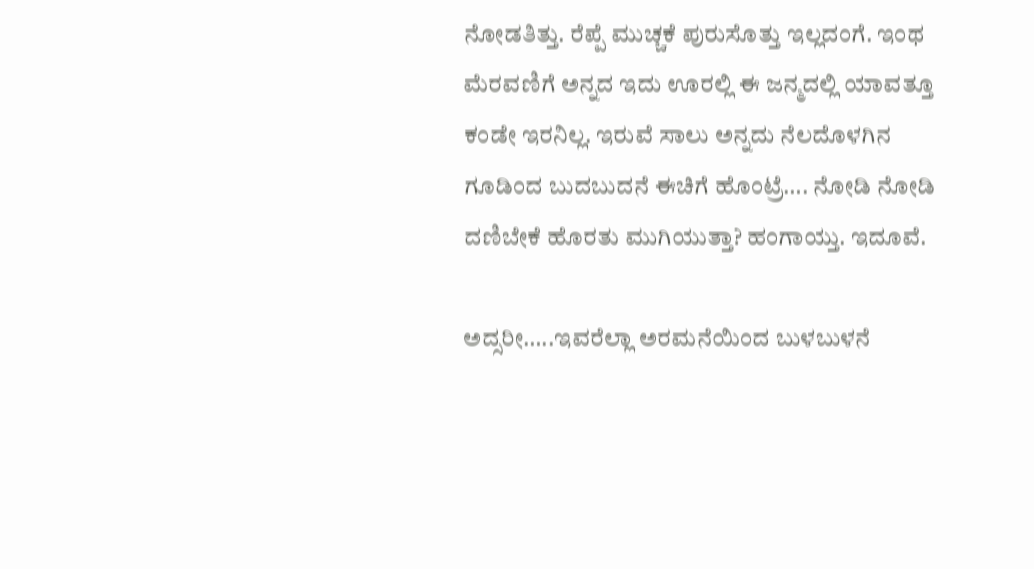ನೋಡತಿತ್ತು. ರೆಪ್ಪೆ ಮುಚ್ಚಕೆ ಪುರುಸೊತ್ತು ಇಲ್ಲದಂಗೆ. ಇಂಥ ಮೆರವಣಿಗೆ ಅನ್ನದ ಇದು ಊರಲ್ಲಿ ಈ ಜನ್ಮದಲ್ಲಿ ಯಾವತ್ತೂ ಕಂಡೇ ಇರನಿಲ್ಲ. ಇರುವೆ ಸಾಲು ಅನ್ನದು ನೆಲದೊಳಗಿನ ಗೂಡಿಂದ ಬುದಬುದನೆ ಈಚಿಗೆ ಹೊಂಟ್ರೆ…. ನೋಡಿ ನೋಡಿ ದಣಿಬೇಕೆ ಹೊರತು ಮುಗಿಯುತ್ತಾ? ಹಂಗಾಯ್ತು. ಇದೂವೆ.

ಅದ್ಸರೀ…..ಇವರೆಲ್ಲಾ ಅರಮನೆಯಿಂದ ಬುಳಬುಳನೆ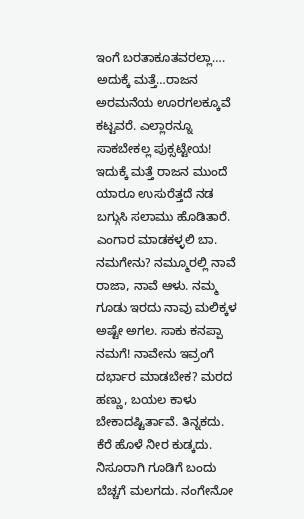ಇಂಗೆ ಬರತಾಕೂತವರಲ್ಲಾ…. ಅದುಕ್ಕೆ ಮತ್ತೆ…ರಾಜನ ಅರಮನೆಯ ಊರಗಲಕ್ಕೂವೆ ಕಟ್ಟವರೆ. ಎಲ್ಲಾರನ್ನೂ ಸಾಕಬೇಕಲ್ಲ ಪುಕ್ಸಟ್ಟೇಯ! ಇದುಕ್ಕೆ ಮತ್ತೆ ರಾಜನ ಮುಂದೆ ಯಾರೂ ಉಸುರೆತ್ತದೆ ನಡ ಬಗ್ಗುಸಿ ಸಲಾಮು ಹೊಡಿತಾರೆ. ಎಂಗಾರ ಮಾಡಕಳ್ಳಲಿ ಬಾ. ನಮಗೇನು? ನಮ್ಮೂರಲ್ಲಿ ನಾವೆ ರಾಜಾ, ನಾವೆ ಆಳು. ನಮ್ಮ ಗೂಡು ಇರದು ನಾವು ಮಲಿಕ್ಕಳ ಅಷ್ಟೇ ಅಗಲ. ಸಾಕು ಕನಪ್ಪಾ ನಮಗೆ! ನಾವೇನು ಇವ್ರಂಗೆ ದರ್ಭಾರ ಮಾಡಬೇಕ? ಮರದ ಹಣ್ಣು, ಬಯಲ ಕಾಳು ಬೇಕಾದಷ್ಟಿರ್ತಾವೆ. ತಿನ್ನಕದು. ಕೆರೆ ಹೊಳೆ ನೀರ ಕುಡ್ಕದು. ನಿಸೂರಾಗಿ ಗೂಡಿಗೆ ಬಂದು ಬೆಚ್ಚಗೆ ಮಲಗದು. ನಂಗೇನೋ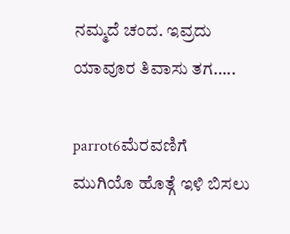ನಮ್ಮದೆ ಚಂದ. ಇವ್ರದು ಯಾವೂರ ತಿವಾಸು ತಗ…..

parrot6ಮೆರವಣಿಗೆ ಮುಗಿಯೊ ಹೊತ್ಗೆ ಇಳಿ ಬಿಸಲು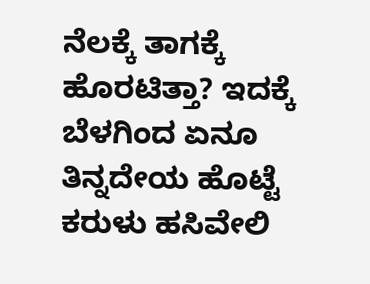ನೆಲಕ್ಕೆ ತಾಗಕ್ಕೆ ಹೊರಟಿತ್ತಾ? ಇದಕ್ಕೆ ಬೆಳಗಿಂದ ಏನೂ ತಿನ್ನದೇಯ ಹೊಟ್ಟೆ ಕರುಳು ಹಸಿವೇಲಿ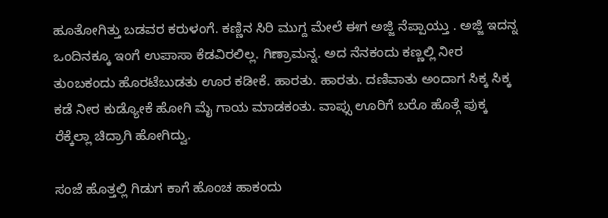ಹೂತೋಗಿತ್ತು ಬಡವರ ಕರುಳಂಗೆ. ಕಣ್ಣಿನ ಸಿರಿ ಮುಗ್ದ ಮೇಲೆ ಈಗ ಅಜ್ಜಿ ನೆಪ್ಪಾಯ್ತು . ಅಜ್ಜಿ ಇದನ್ನ ಒಂದಿನಕ್ಕೂ ಇಂಗೆ ಉಪಾಸಾ ಕೆಡವಿರಲಿಲ್ಲ. ಗಿಣ್ರಾಮನ್ನ. ಅದ ನೆನಕಂದು ಕಣ್ಣಲ್ಲಿ ನೀರ ತುಂಬಕಂದು ಹೊರಟೆಬುಡತು ಊರ ಕಡೀಕೆ. ಹಾರತು. ಹಾರತು. ದಣಿವಾತು ಅಂದಾಗ ಸಿಕ್ಕ ಸಿಕ್ಕ ಕಡೆ ನೀರ ಕುಡ್ಯೋಕೆ ಹೋಗಿ ಮೈ ಗಾಯ ಮಾಡಕಂತು. ವಾಪ್ಸು ಊರಿಗೆ ಬರೊ ಹೊತ್ಗೆ ಪುಕ್ಕ ರೆಕ್ಕೆಲ್ಲಾ ಚಿದ್ರಾಗಿ ಹೋಗಿದ್ವು.

ಸಂಜೆ ಹೊತ್ತಲ್ಲಿ ಗಿಡುಗ ಕಾಗೆ ಹೊಂಚ ಹಾಕಂದು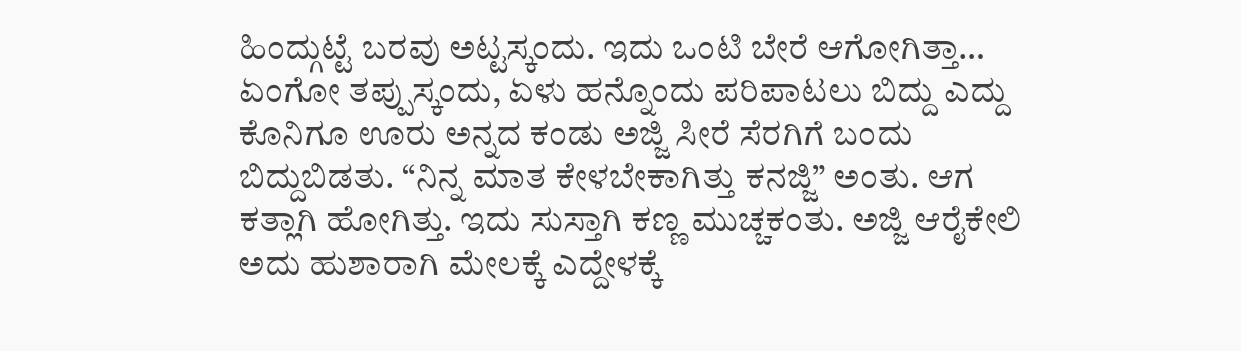ಹಿಂದ್ಗುಟ್ಟೆ ಬರವು ಅಟ್ಟಸ್ಕಂದು. ಇದು ಒಂಟಿ ಬೇರೆ ಆಗೋಗಿತ್ತಾ… ಏಂಗೋ ತಪ್ಪುಸ್ಕಂದು, ಏಳು ಹನ್ನೊಂದು ಪರಿಪಾಟಲು ಬಿದ್ದು ಎದ್ದು ಕೊನಿಗೂ ಊರು ಅನ್ನದ ಕಂಡು ಅಜ್ಜಿ ಸೀರೆ ಸೆರಗಿಗೆ ಬಂದು ಬಿದ್ದುಬಿಡತು. “ನಿನ್ನ ಮಾತ ಕೇಳಬೇಕಾಗಿತ್ತು ಕನಜ್ಜಿ” ಅಂತು. ಆಗ ಕತ್ಲಾಗಿ ಹೋಗಿತ್ತು. ಇದು ಸುಸ್ತಾಗಿ ಕಣ್ಣ ಮುಚ್ಚಕಂತು. ಅಜ್ಜಿ ಆರೈಕೇಲಿ ಅದು ಹುಶಾರಾಗಿ ಮೇಲಕ್ಕೆ ಎದ್ದೇಳಕ್ಕೆ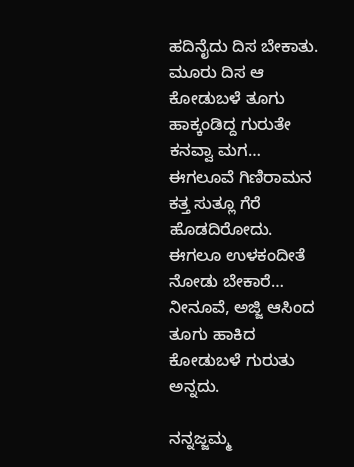ಹದಿನೈದು ದಿಸ ಬೇಕಾತು. ಮೂರು ದಿಸ ಆ ಕೋಡುಬಳೆ ತೂಗು ಹಾಕ್ಕಂಡಿದ್ದ ಗುರುತೇ ಕನವ್ವಾ ಮಗ… ಈಗಲೂವೆ ಗಿಣಿರಾಮನ ಕತ್ತ ಸುತ್ಲೂ ಗೆರೆ ಹೊಡದಿರೋದು. ಈಗಲೂ ಉಳಕಂದೀತೆ ನೋಡು ಬೇಕಾರೆ… ನೀನೂವೆ, ಅಜ್ಜಿ ಆಸಿಂದ ತೂಗು ಹಾಕಿದ ಕೋಡುಬಳೆ ಗುರುತು ಅನ್ನದು.

ನನ್ನಜ್ಜಮ್ಮ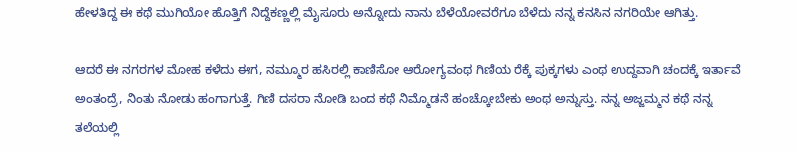ಹೇಳತಿದ್ದ ಈ ಕಥೆ ಮುಗಿಯೋ ಹೊತ್ತಿಗೆ ನಿದ್ದೆಕಣ್ಣಲ್ಲಿ ಮೈಸೂರು ಅನ್ನೋದು ನಾನು ಬೆಳೆಯೋವರೆಗೂ ಬೆಳೆದು ನನ್ನ ಕನಸಿನ ನಗರಿಯೇ ಆಗಿತ್ತು.

ಆದರೆ ಈ ನಗರಗಳ ಮೋಹ ಕಳೆದು ಈಗ, ನಮ್ಮೂರ ಹಸಿರಲ್ಲಿ ಕಾಣಿಸೋ ಆರೋಗ್ಯವಂಥ ಗಿಣಿಯ ರೆಕ್ಕೆ ಪುಕ್ಕಗಳು ಎಂಥ ಉದ್ದವಾಗಿ ಚಂದಕ್ಕೆ ಇರ್ತಾವೆ ಅಂತಂದ್ರೆ, ನಿಂತು ನೋಡು ಹಂಗಾಗುತ್ತೆ. ಗಿಣಿ ದಸರಾ ನೋಡಿ ಬಂದ ಕಥೆ ನಿಮ್ಮೊಡನೆ ಹಂಚ್ಕೋಬೇಕು ಅಂಥ ಅನ್ನುಸ್ತು. ನನ್ನ ಅಜ್ಜಮ್ಮನ ಕಥೆ ನನ್ನ ತಲೆಯಲ್ಲಿ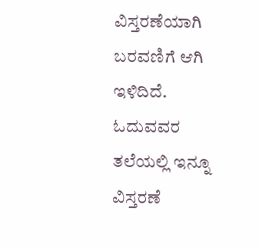ವಿಸ್ತರಣೆಯಾಗಿ ಬರವಣಿಗೆ ಆಗಿ ಇಳಿದಿದೆ. ಓದುವವರ ತಲೆಯಲ್ಲಿ ಇನ್ನೂ ವಿಸ್ತರಣೆ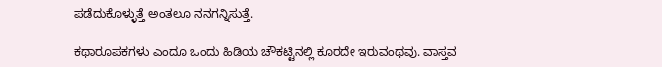ಪಡೆದುಕೊಳ್ಳುತ್ತೆ ಅಂತಲೂ ನನಗನ್ನಿಸುತ್ತೆ.

ಕಥಾರೂಪಕಗಳು ಎಂದೂ ಒಂದು ಹಿಡಿಯ ಚೌಕಟ್ಟಿನಲ್ಲಿ ಕೂರದೇ ಇರುವಂಥವು. ವಾಸ್ತವ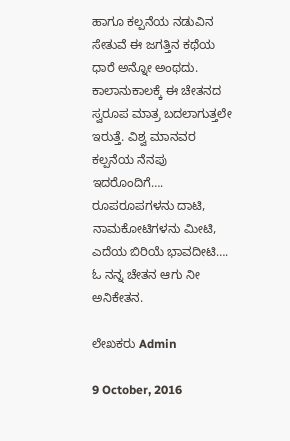ಹಾಗೂ ಕಲ್ಪನೆಯ ನಡುವಿನ ಸೇತುವೆ ಈ ಜಗತ್ತಿನ ಕಥೆಯ ಧಾರೆ ಅನ್ನೋ ಅಂಥದು. ಕಾಲಾನುಕಾಲಕ್ಕೆ ಈ ಚೇತನದ ಸ್ವರೂಪ ಮಾತ್ರ ಬದಲಾಗುತ್ತಲೇ ಇರುತ್ತೆ. ವಿಶ್ವ ಮಾನವರ ಕಲ್ಪನೆಯ ನೆನಪು ಇದರೊಂದಿಗೆ…. ರೂಪರೂಪಗಳನು ದಾಟಿ, ನಾಮಕೋಟಿಗಳನು ಮೀಟಿ, ಎದೆಯ ಬಿರಿಯೆ ಭಾವದೀಟಿ…. ಓ ನನ್ನ ಚೇತನ ಆಗು ನೀ ಅನಿಕೇತನ.

ಲೇಖಕರು Admin

9 October, 2016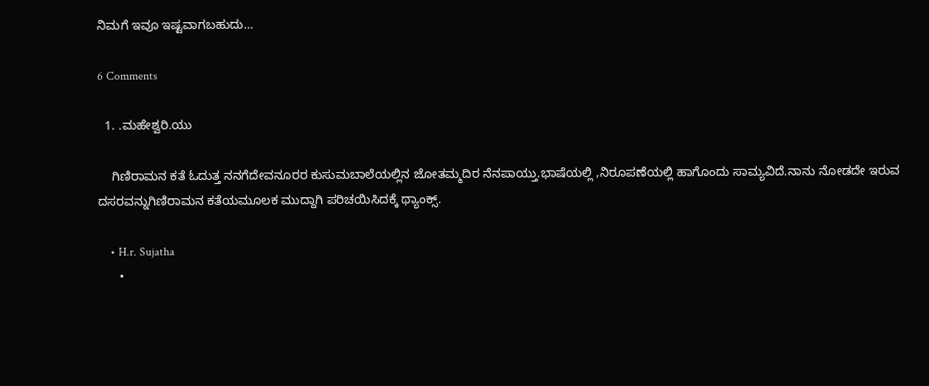ನಿಮಗೆ ಇವೂ ಇಷ್ಟವಾಗಬಹುದು…

6 Comments

  1. .ಮಹೇಶ್ವರಿ.ಯು

    ಗಿಣಿರಾಮನ ಕತೆ ಓದುತ್ತ ನನಗೆದೇವನೂರರ ಕುಸುಮಬಾಲೆಯಲ್ಲಿನ ಜೋತಮ್ಮದಿರ ನೆನಪಾಯ್ತು.ಭಾಷೆಯಲ್ಲಿ ,ನಿರೂಪಣೆಯಲ್ಲಿ ಹಾಗೊಂದು ಸಾಮ್ಯವಿದೆ.ನಾನು ನೋಡದೇ ಇರುವ ದಸರವನ್ನುಗಿಣಿರಾಮನ ಕತೆಯಮೂಲಕ ಮುದ್ದಾಗಿ ಪರಿಚಯಿಸಿದಕ್ಕೆ ಥ್ಯಾಂಕ್ಸ್.

    • H.r. Sujatha
      •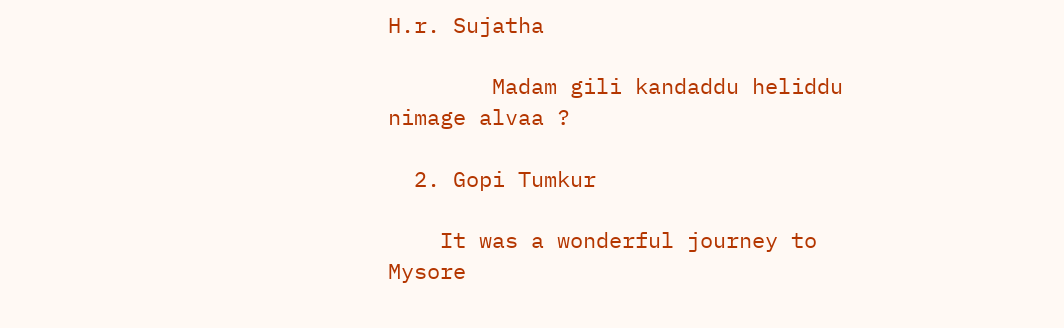H.r. Sujatha

        Madam gili kandaddu heliddu nimage alvaa ?

  2. Gopi Tumkur

    It was a wonderful journey to Mysore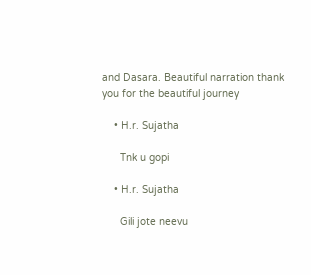and Dasara. Beautiful narration thank you for the beautiful journey

    • H.r. Sujatha

      Tnk u gopi

    • H.r. Sujatha

      Gili jote neevu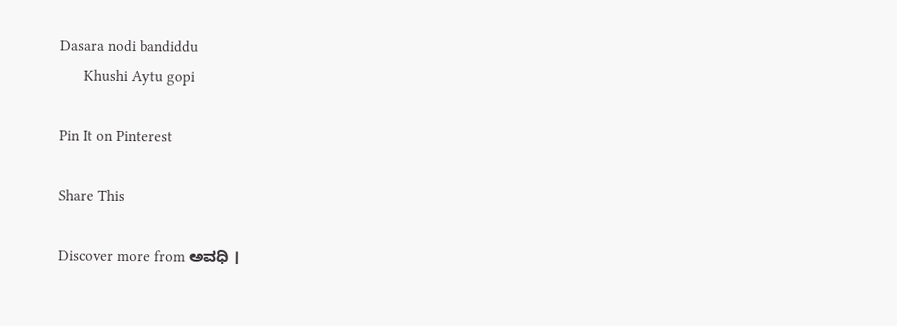Dasara nodi bandiddu
      Khushi Aytu gopi

Pin It on Pinterest

Share This

Discover more from ಅವಧಿ ।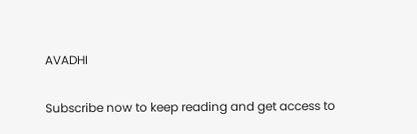AVADHI

Subscribe now to keep reading and get access to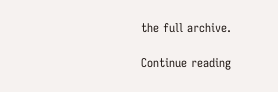the full archive.

Continue reading